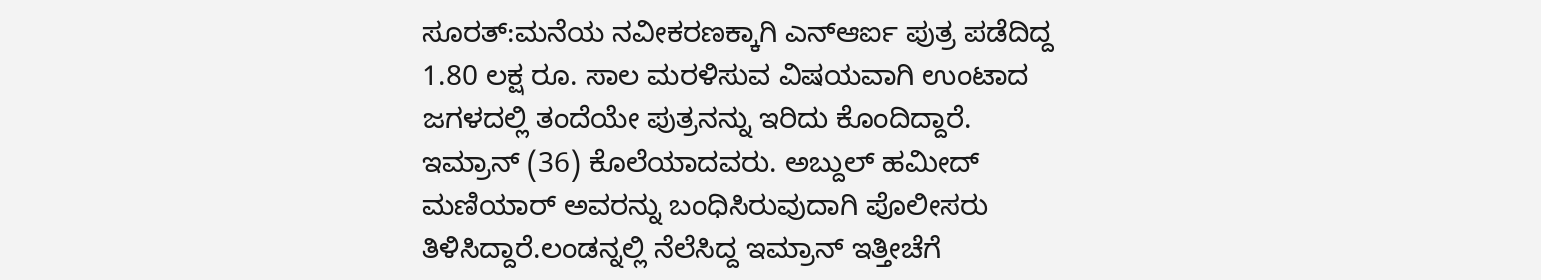ಸೂರತ್:ಮನೆಯ ನವೀಕರಣಕ್ಕಾಗಿ ಎನ್ಆರ್ಐ ಪುತ್ರ ಪಡೆದಿದ್ದ 1.80 ಲಕ್ಷ ರೂ. ಸಾಲ ಮರಳಿಸುವ ವಿಷಯವಾಗಿ ಉಂಟಾದ ಜಗಳದಲ್ಲಿ ತಂದೆಯೇ ಪುತ್ರನನ್ನು ಇರಿದು ಕೊಂದಿದ್ದಾರೆ.
ಇಮ್ರಾನ್ (36) ಕೊಲೆಯಾದವರು. ಅಬ್ದುಲ್ ಹಮೀದ್ ಮಣಿಯಾರ್ ಅವರನ್ನು ಬಂಧಿಸಿರುವುದಾಗಿ ಪೊಲೀಸರು ತಿಳಿಸಿದ್ದಾರೆ.ಲಂಡನ್ನಲ್ಲಿ ನೆಲೆಸಿದ್ದ ಇಮ್ರಾನ್ ಇತ್ತೀಚೆಗೆ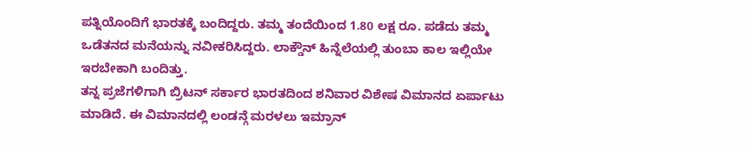ಪತ್ನಿಯೊಂದಿಗೆ ಭಾರತಕ್ಕೆ ಬಂದಿದ್ದರು. ತಮ್ಮ ತಂದೆಯಿಂದ 1.80 ಲಕ್ಷ ರೂ. ಪಡೆದು ತಮ್ಮ ಒಡೆತನದ ಮನೆಯನ್ನು ನವೀಕರಿಸಿದ್ದರು. ಲಾಕ್ಡೌನ್ ಹಿನ್ನೆಲೆಯಲ್ಲಿ ತುಂಬಾ ಕಾಲ ಇಲ್ಲಿಯೇ ಇರಬೇಕಾಗಿ ಬಂದಿತ್ತು.
ತನ್ನ ಪ್ರಜೆಗಳಿಗಾಗಿ ಬ್ರಿಟನ್ ಸರ್ಕಾರ ಭಾರತದಿಂದ ಶನಿವಾರ ವಿಶೇಷ ವಿಮಾನದ ಏರ್ಪಾಟು ಮಾಡಿದೆ. ಈ ವಿಮಾನದಲ್ಲಿ ಲಂಡನ್ಗೆ ಮರಳಲು ಇಮ್ರಾನ್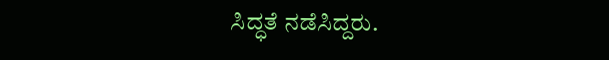ಸಿದ್ಧತೆ ನಡೆಸಿದ್ದರು.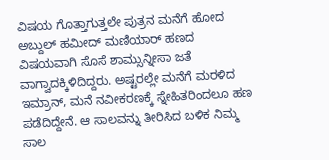ವಿಷಯ ಗೊತ್ತಾಗುತ್ತಲೇ ಪುತ್ರನ ಮನೆಗೆ ಹೋದ ಅಬ್ದುಲ್ ಹಮೀದ್ ಮಣಿಯಾರ್ ಹಣದ ವಿಷಯವಾಗಿ ಸೊಸೆ ಶಾಮ್ಸುನ್ನೀಸಾ ಜತೆ ವಾಗ್ವಾದಕ್ಕಿಳಿದಿದ್ದರು. ಅಷ್ಟರಲ್ಲೇ ಮನೆಗೆ ಮರಳಿದ ಇಮ್ರಾನ್, ಮನೆ ನವೀಕರಣಕ್ಕೆ ಸ್ನೇಹಿತರಿಂದಲೂ ಹಣ ಪಡೆದಿದ್ದೇನೆ. ಆ ಸಾಲವನ್ನು ತೀರಿಸಿದ ಬಳಿಕ ನಿಮ್ಮ ಸಾಲ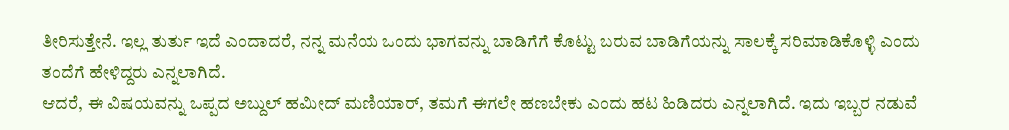ತೀರಿಸುತ್ತೇನೆ. ಇಲ್ಲ ತುರ್ತು ಇದೆ ಎಂದಾದರೆ, ನನ್ನ ಮನೆಯ ಒಂದು ಭಾಗವನ್ನು ಬಾಡಿಗೆಗೆ ಕೊಟ್ಟು ಬರುವ ಬಾಡಿಗೆಯನ್ನು ಸಾಲಕ್ಕೆ ಸರಿಮಾಡಿಕೊಳ್ಳಿ ಎಂದು ತಂದೆಗೆ ಹೇಳಿದ್ದರು ಎನ್ನಲಾಗಿದೆ.
ಆದರೆ, ಈ ವಿಷಯವನ್ನು ಒಪ್ಪದ ಅಬ್ದುಲ್ ಹಮೀದ್ ಮಣಿಯಾರ್, ತಮಗೆ ಈಗಲೇ ಹಣಬೇಕು ಎಂದು ಹಟ ಹಿಡಿದರು ಎನ್ನಲಾಗಿದೆ. ಇದು ಇಬ್ಬರ ನಡುವೆ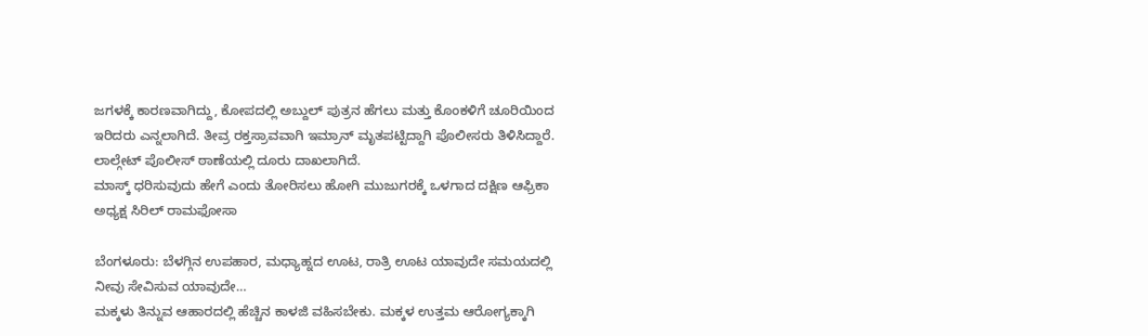ಜಗಳಕ್ಕೆ ಕಾರಣವಾಗಿದ್ದು, ಕೋಪದಲ್ಲಿ ಅಬ್ದುಲ್ ಪುತ್ರನ ಹೆಗಲು ಮತ್ತು ಕೊಂಕಳಿಗೆ ಚೂರಿಯಿಂದ ಇರಿದರು ಎನ್ನಲಾಗಿದೆ. ತೀವ್ರ ರಕ್ತಸ್ರಾವವಾಗಿ ಇಮ್ರಾನ್ ಮೃತಪಟ್ಟಿದ್ದಾಗಿ ಪೊಲೀಸರು ತಿಳಿಸಿದ್ದಾರೆ. ಲಾಲ್ಗೇಟ್ ಪೊಲೀಸ್ ಠಾಣೆಯಲ್ಲಿ ದೂರು ದಾಖಲಾಗಿದೆ.
ಮಾಸ್ಕ್ ಧರಿಸುವುದು ಹೇಗೆ ಎಂದು ತೋರಿಸಲು ಹೋಗಿ ಮುಜುಗರಕ್ಕೆ ಒಳಗಾದ ದಕ್ಷಿಣ ಆಫ್ರಿಕಾ ಅಧ್ಯಕ್ಷ ಸಿರಿಲ್ ರಾಮಫೋಸಾ

ಬೆಂಗಳೂರು: ಬೆಳಗ್ಗಿನ ಉಪಹಾರ, ಮಧ್ಯಾಹ್ನದ ಊಟ, ರಾತ್ರಿ ಊಟ ಯಾವುದೇ ಸಮಯದಲ್ಲಿ ನೀವು ಸೇವಿಸುವ ಯಾವುದೇ…
ಮಕ್ಕಳು ತಿನ್ನುವ ಆಹಾರದಲ್ಲಿ ಹೆಚ್ಚಿನ ಕಾಳಜಿ ವಹಿಸಬೇಕು. ಮಕ್ಕಳ ಉತ್ತಮ ಆರೋಗ್ಯಕ್ಕಾಗಿ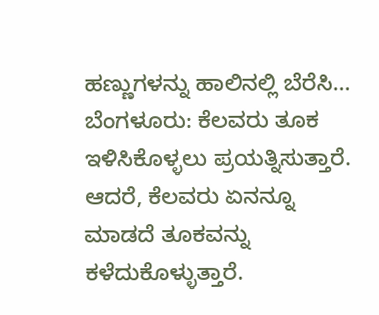ಹಣ್ಣುಗಳನ್ನು ಹಾಲಿನಲ್ಲಿ ಬೆರೆಸಿ…
ಬೆಂಗಳೂರು: ಕೆಲವರು ತೂಕ ಇಳಿಸಿಕೊಳ್ಳಲು ಪ್ರಯತ್ನಿಸುತ್ತಾರೆ. ಆದರೆ, ಕೆಲವರು ಏನನ್ನೂ ಮಾಡದೆ ತೂಕವನ್ನು ಕಳೆದುಕೊಳ್ಳುತ್ತಾರೆ.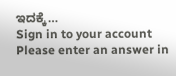ಇದಕ್ಕೆ…
Sign in to your account
Please enter an answer in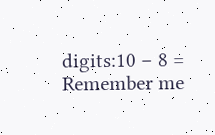digits:10 − 8 =
Remember me